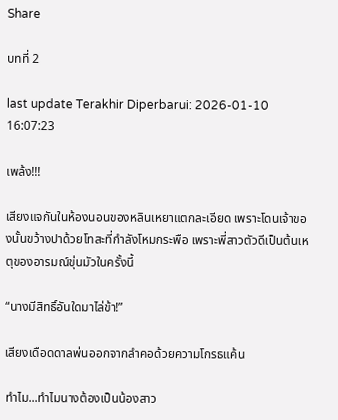Share

บทที่ 2

last update Terakhir Diperbarui: 2026-01-10 16:07:23

เพล้ง!!!

เสียงแจกันในห้องนอนของหลินเหยาแตกละเอียด เพราะโดนเจ้าของนั้นขว้างปาด้วยโทสะที่กำลังโหมกระพือ เพราะพี่สาวตัวดีเป็นต้นเหตุของอารมณ์ขุ่นมัวในครั้งนี้

“นางมีสิทธิ์อันใดมาไล่ข้า!”

เสียงเดือดดาลพ่นออกจากลำคอด้วยความโกรธแค้น

ทำไม...ทำไมนางต้องเป็นน้องสาว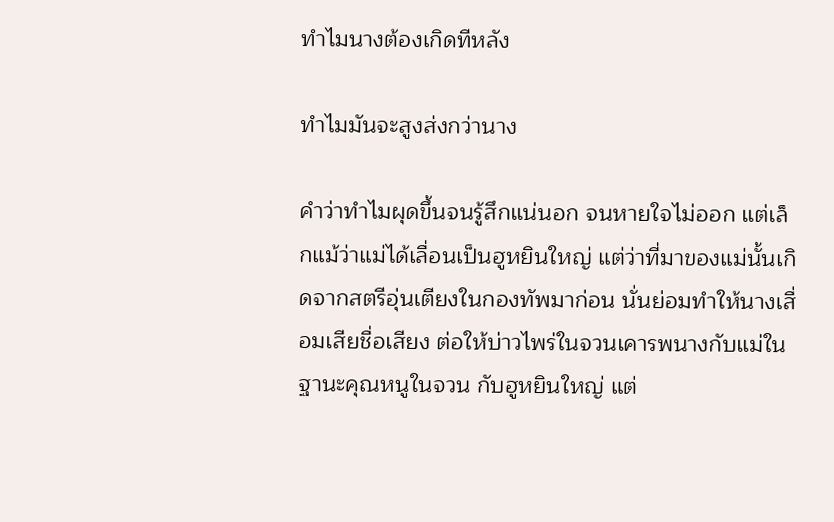ทำไมนางต้องเกิดทีหลัง

ทำไมมันจะสูงส่งกว่านาง

คำว่าทำไมผุดขึ้นจนรู้สึกแน่นอก จนหายใจไม่ออก แต่เล็กแม้ว่าแม่ได้เลื่อนเป็นฮูหยินใหญ่ แต่ว่าที่มาของแม่นั้นเกิดจากสตรีอุ่นเตียงในกองทัพมาก่อน นั่นย่อมทำให้นางเสื่อมเสียชื่อเสียง ต่อให้บ่าวไพร่ในจวนเคารพนางกับแม่ในฐานะคุณหนูในจวน กับฮูหยินใหญ่ แต่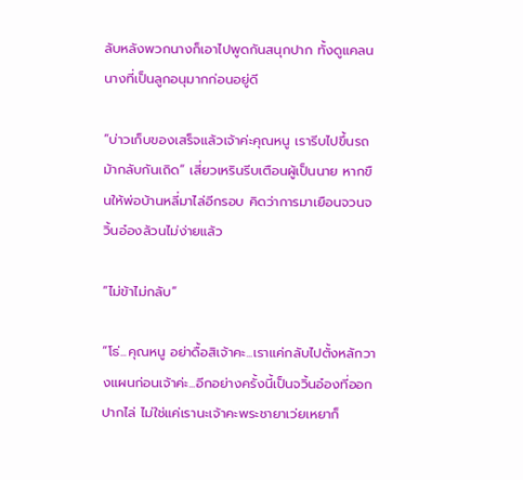ลับหลังพวกนางก็เอาไปพูดกันสนุกปาก ทั้งดูแคลนนางที่เป็นลูกอนุมากก่อนอยู่ดี

“บ่าวเก็บของเสร็จแล้วเจ้าค่ะคุณหนู เรารีบไปขึ้นรถม้ากลับกันเถิด” เสี่ยวเหรินรีบเตือนผู้เป็นนาย หากขืนให้พ่อบ้านหลี่มาไล่อีกรอบ คิดว่าการมาเยือนจวนจวิ้นอ๋องล้วนไม่ง่ายแล้ว

“ไม่ข้าไม่กลับ”

“โธ่...คุณหนู อย่าดื้อสิเจ้าคะ...เราแค่กลับไปตั้งหลักวางแผนก่อนเจ้าค่ะ...อีกอย่างครั้งนี้เป็นจวิ้นอ๋องที่ออกปากไล่ ไม่ใช่แค่เรานะเจ้าคะพระชายาเว่ยเหยาก็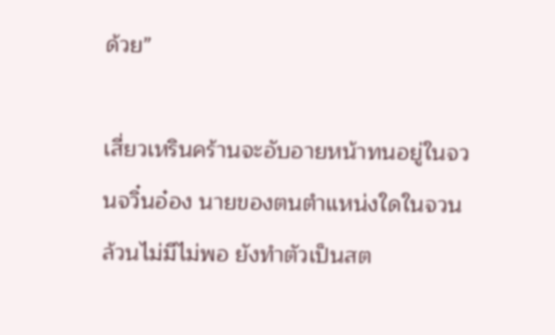ด้วย”

เสี่ยวเหรินคร้านจะอับอายหน้าทนอยู่ในจวนจวิ๋นอ๋อง นายของตนตำแหน่งใดในจวนล้วนไม่มีไม่พอ ยังทำตัวเป็นสต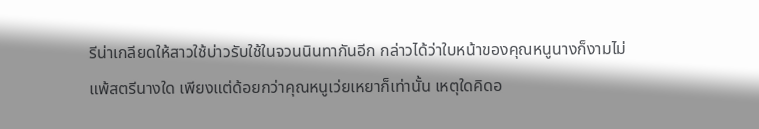รีน่าเกลียดให้สาวใช้บ่าวรับใช้ในจวนนินทากันอีก กล่าวได้ว่าใบหน้าของคุณหนูนางก็งามไม่แพ้สตรีนางใด เพียงแต่ด้อยกว่าคุณหนูเว่ยเหยาก็เท่านั้น เหตุใดคิดอ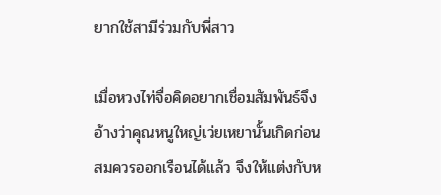ยากใช้สามีร่วมกับพี่สาว

เมื่อหวงไท่จื่อคิดอยากเชื่อมสัมพันธ์จึงอ้างว่าคุณหนูใหญ่เว่ยเหยานั้นเกิดก่อนสมควรออกเรือนได้แล้ว จึงให้แต่งกับห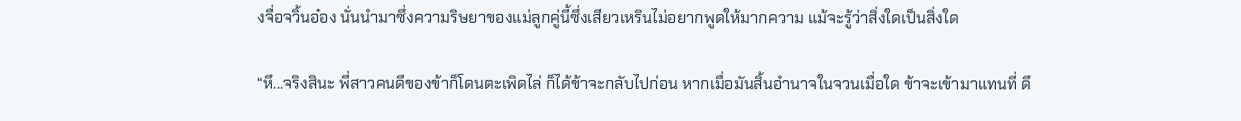งจื่อจวิ้นอ๋อง นั่นนำมาซึ่งความริษยาของแม่ลูกคู่นี้ซึ่งเสียวเหรินไม่อยากพูดให้มากความ แม้จะรู้ว่าสิ่งใดเป็นสิ่งใด

“หึ...จริงสินะ พี่สาวคนดีของข้าก็โดนตะเพิดไล่ ก็ได้ข้าจะกลับไปก่อน หากเมื่อมันสิ้นอำนาจในจวนเมื่อใด ข้าจะเข้ามาแทนที่ ดึ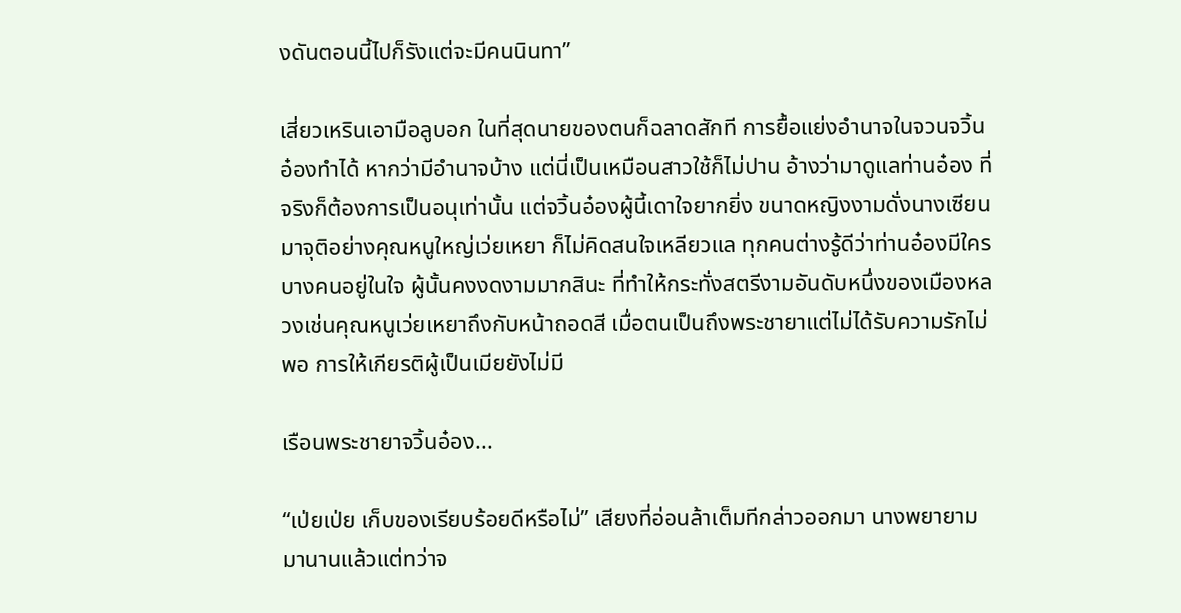งดันตอนนี้ไปก็รังแต่จะมีคนนินทา”

เสี่ยวเหรินเอามือลูบอก ในที่สุดนายของตนก็ฉลาดสักที การยื้อแย่งอำนาจในจวนจวิ้นอ๋องทำได้ หากว่ามีอำนาจบ้าง แต่นี่เป็นเหมือนสาวใช้ก็ไม่ปาน อ้างว่ามาดูแลท่านอ๋อง ที่จริงก็ต้องการเป็นอนุเท่านั้น แต่จวิ้นอ๋องผู้นี้เดาใจยากยิ่ง ขนาดหญิงงามดั่งนางเซียนมาจุติอย่างคุณหนูใหญ่เว่ยเหยา ก็ไม่คิดสนใจเหลียวแล ทุกคนต่างรู้ดีว่าท่านอ๋องมีใครบางคนอยู่ในใจ ผู้นั้นคงงดงามมากสินะ ที่ทำให้กระทั่งสตรีงามอันดับหนึ่งของเมืองหลวงเช่นคุณหนูเว่ยเหยาถึงกับหน้าถอดสี เมื่อตนเป็นถึงพระชายาแต่ไม่ได้รับความรักไม่พอ การให้เกียรติผู้เป็นเมียยังไม่มี

เรือนพระชายาจวิ้นอ๋อง...

“เป่ยเป่ย เก็บของเรียบร้อยดีหรือไม่” เสียงที่อ่อนล้าเต็มทีกล่าวออกมา นางพยายามมานานแล้วแต่ทว่าจ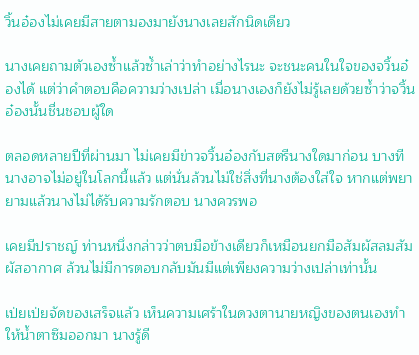วิ้นอ๋องไม่เคยมีสายตามองมายังนางเลยสักนิดเดียว

นางเคยถามตัวเองซ้ำแล้วซ้ำเล่าว่าทำอย่างไรนะ จะชนะคนในใจของจวิ้นอ๋องได้ แต่ว่าคำตอบคือความว่างเปล่า เมื่อนางเองก็ยังไม่รู้เลยด้วยซ้ำว่าจวิ้นอ๋องนั้นชื่นชอบผู้ใด

ตลอดหลายปีที่ผ่านมา ไม่เคยมีข่าวจวิ้นอ๋องกับสตรีนางใดมาก่อน บางทีนางอาจไม่อยู่ในโลกนี้แล้ว แต่นั่นล้วนไม่ใช่สิ่งที่นางต้องใส่ใจ หากแต่พยายามแล้วนางไม่ได้รับความรักตอบ นางควรพอ

เคยมีปราชญ์ ท่านหนึ่งกล่าวว่าตบมือข้างเดียวก็เหมือนยกมือสัมผัสลมสัมผัสอากาศ ล้วนไม่มีการตอบกลับมันมีแต่เพียงความว่างเปล่าเท่านั้น

เป่ยเป่ยจัดของเสร็จแล้ว เห็นความเศร้าในดวงตานายหญิงของตนเองทำให้น้ำตาซึมออกมา นางรู้ดี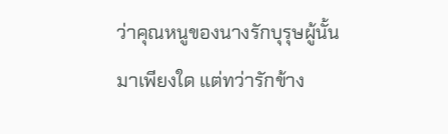ว่าคุณหนูของนางรักบุรุษผู้นั้นมาเพียงใด แต่ทว่ารักข้าง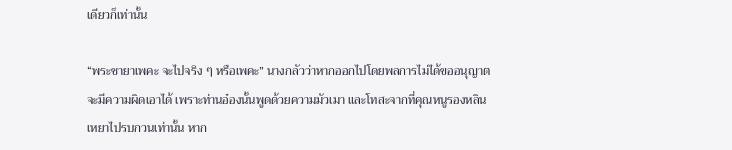เดียวก็เท่านั้น

“พระชายาเพคะ จะไปจริง ๆ หรือเพคะ” นางกลัวว่าหากออกไปโดยพลการไม่ได้ขออนุญาตจะมีความผิดเอาได้ เพราะท่านอ๋องนั้นพูดด้วยความมัวเมา และโทสะจากที่คุณหนูรองหลินเหยาไปรบกวนเท่านั้น หาก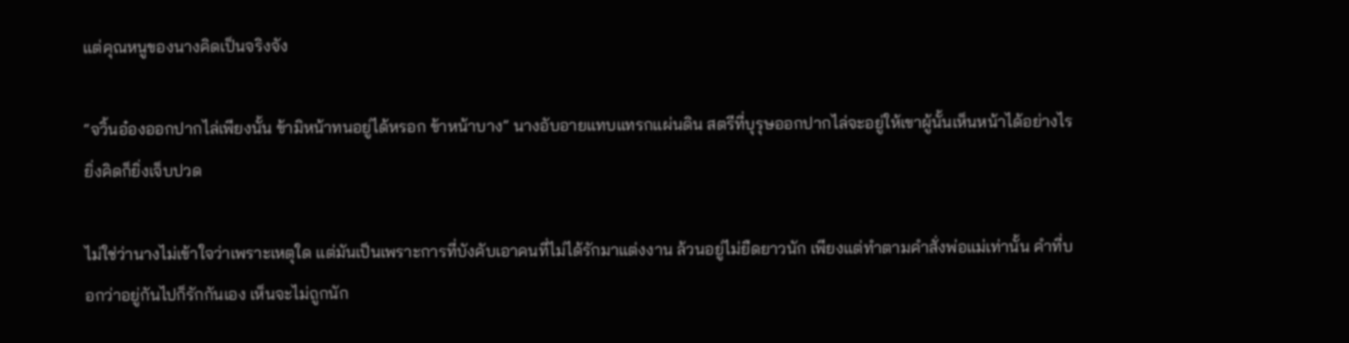แต่คุณหนูของนางคิดเป็นจริงจัง

“จวิ้นอ๋องออกปากไล่เพียงนั้น ข้ามิหน้าทนอยู่ได้หรอก ข้าหน้าบาง” นางอับอายแทบแทรกแผ่นดิน สตรีที่บุรุษออกปากไล่จะอยู่ให้เขาผู้นั้นเห็นหน้าได้อย่างไร ยิ่งคิดก็ยิ่งเจ็บปวด

ไม่ใช่ว่านางไม่เข้าใจว่าเพราะเหตุใด แต่มันเป็นเพราะการที่บังคับเอาคนที่ไม่ได้รักมาแต่งงาน ล้วนอยู่ไม่ยืดยาวนัก เพียงแต่ทำตามคำสั่งพ่อแม่เท่านั้น คำที่บอกว่าอยู่กันไปก็รักกันเอง เห็นจะไม่ถูกนัก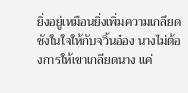ยิ่งอยู่เหมือนยิ่งเพิ่มความเกลียดชังในใจให้กับจวิ้นอ๋อง นางไม่ต้องการให้เขาเกลียดนาง แค่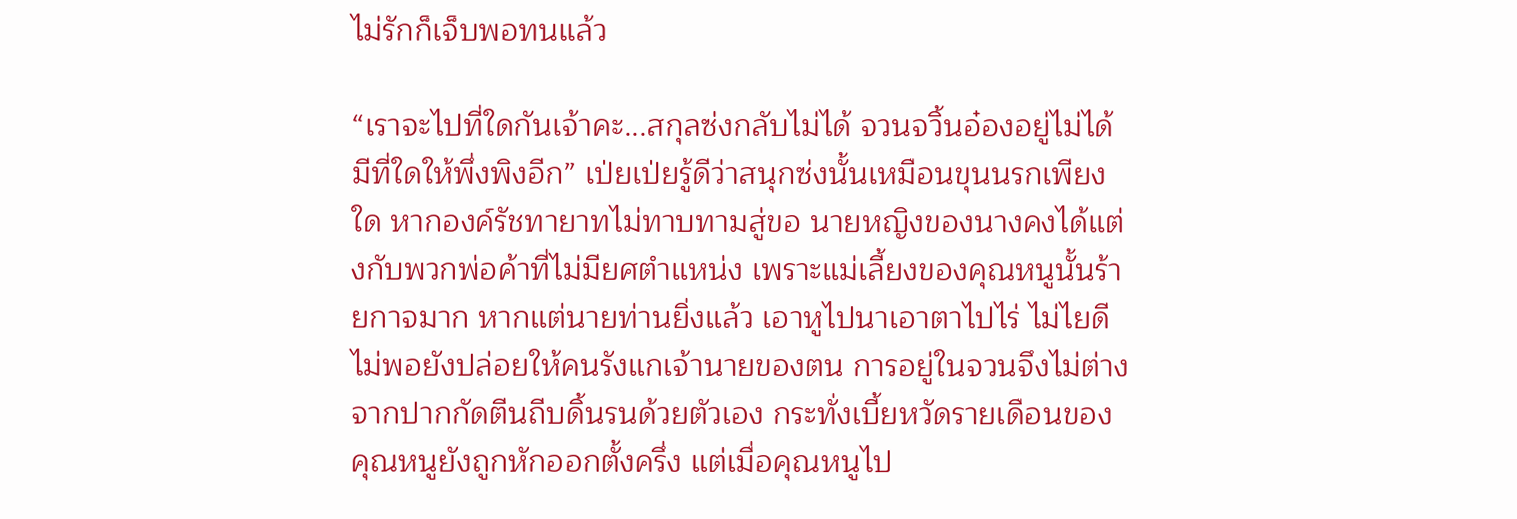ไม่รักก็เจ็บพอทนแล้ว

“เราจะไปที่ใดกันเจ้าคะ...สกุลซ่งกลับไม่ได้ จวนจวิ้นอ๋องอยู่ไม่ได้ มีที่ใดให้พึ่งพิงอีก” เป่ยเป่ยรู้ดีว่าสนุกซ่งนั้นเหมือนขุนนรกเพียงใด หากองค์รัชทายาทไม่ทาบทามสู่ขอ นายหญิงของนางคงได้แต่งกับพวกพ่อค้าที่ไม่มียศตำแหน่ง เพราะแม่เลี้ยงของคุณหนูนั้นร้ายกาจมาก หากแต่นายท่านยิ่งแล้ว เอาหูไปนาเอาตาไปไร่ ไม่ไยดีไม่พอยังปล่อยให้คนรังแกเจ้านายของตน การอยู่ในจวนจึงไม่ต่างจากปากกัดตีนถีบดิ้นรนด้วยตัวเอง กระทั่งเบี้ยหวัดรายเดือนของคุณหนูยังถูกหักออกตั้งครึ่ง แต่เมื่อคุณหนูไป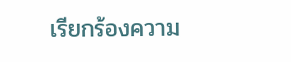เรียกร้องความ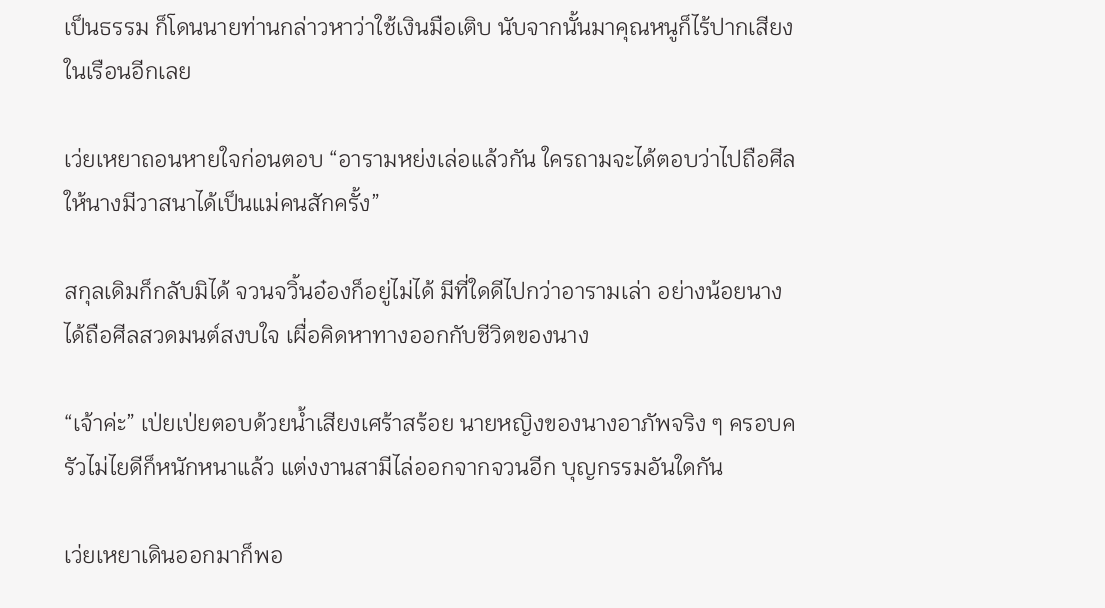เป็นธรรม ก็โดนนายท่านกล่าวหาว่าใช้เงินมือเติบ นับจากนั้นมาคุณหนูก็ไร้ปากเสียงในเรือนอีกเลย

เว่ยเหยาถอนหายใจก่อนตอบ “อารามหย่งเล่อแล้วกัน ใครถามจะได้ตอบว่าไปถือศีลให้นางมีวาสนาได้เป็นแม่คนสักครั้ง”

สกุลเดิมก็กลับมิได้ จวนจวิ้นอ๋องก็อยู่ไม่ได้ มีที่ใดดีไปกว่าอารามเล่า อย่างน้อยนางได้ถือศีลสวดมนต์สงบใจ เผื่อคิดหาทางออกกับชีวิตของนาง

“เจ้าค่ะ” เป่ยเป่ยตอบด้วยน้ำเสียงเศร้าสร้อย นายหญิงของนางอาภัพจริง ๆ ครอบครัวไม่ไยดีก็หนักหนาแล้ว แต่งงานสามีไล่ออกจากจวนอีก บุญกรรมอันใดกัน

เว่ยเหยาเดินออกมาก็พอ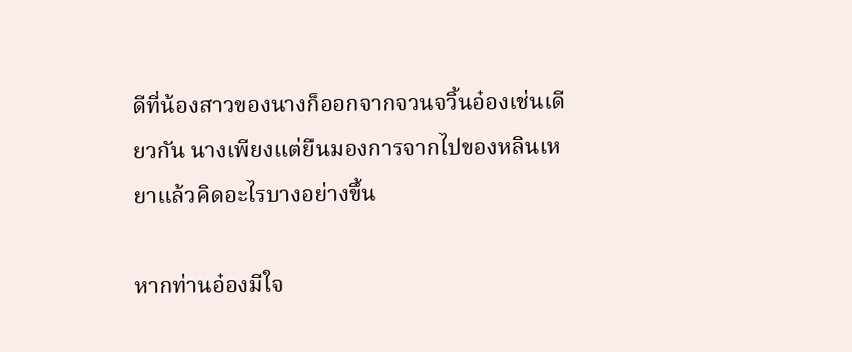ดีที่น้องสาวของนางก็ออกจากจวนจวิ้นอ๋องเช่นเดียวกัน นางเพียงแต่ยืนมองการจากไปของหลินเหยาแล้วคิดอะไรบางอย่างขึ้น

หากท่านอ๋องมีใจ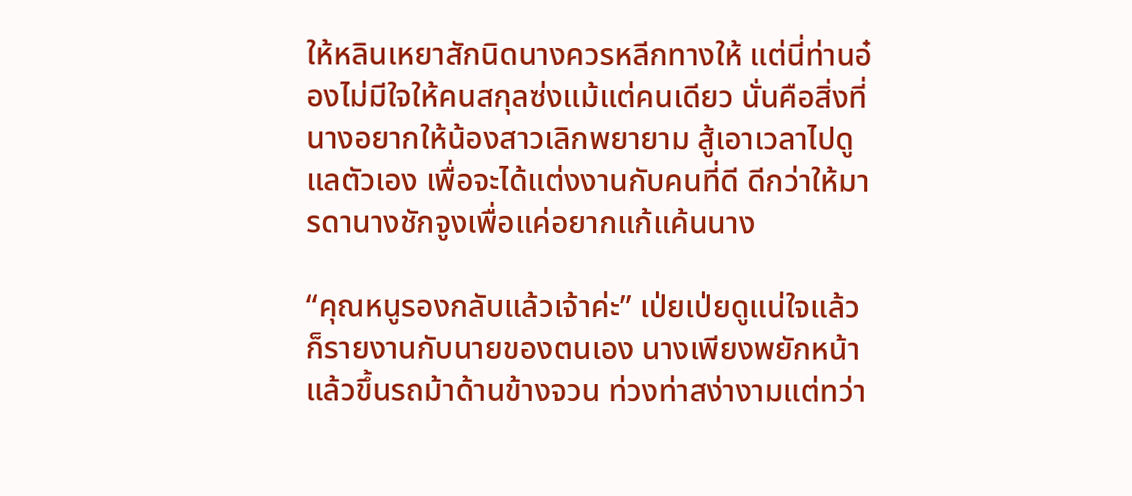ให้หลินเหยาสักนิดนางควรหลีกทางให้ แต่นี่ท่านอ๋องไม่มีใจให้คนสกุลซ่งแม้แต่คนเดียว นั่นคือสิ่งที่นางอยากให้น้องสาวเลิกพยายาม สู้เอาเวลาไปดูแลตัวเอง เพื่อจะได้แต่งงานกับคนที่ดี ดีกว่าให้มารดานางชักจูงเพื่อแค่อยากแก้แค้นนาง

“คุณหนูรองกลับแล้วเจ้าค่ะ” เป่ยเป่ยดูแน่ใจแล้วก็รายงานกับนายของตนเอง นางเพียงพยักหน้าแล้วขึ้นรถม้าด้านข้างจวน ท่วงท่าสง่างามแต่ทว่า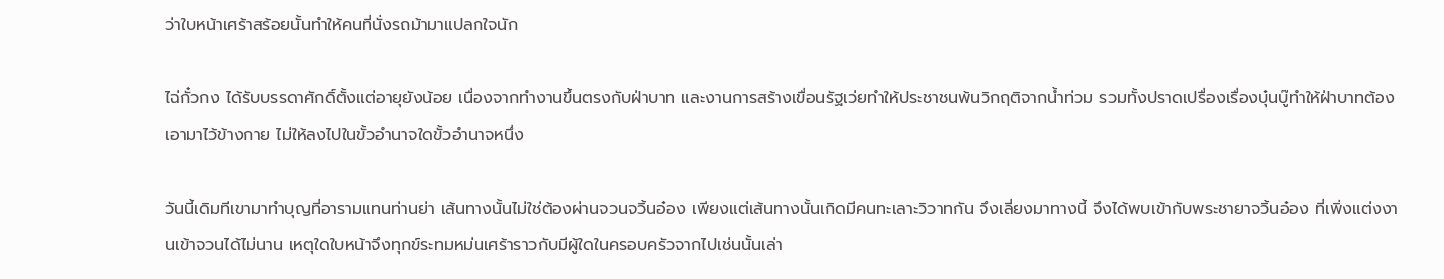ว่าใบหน้าเศร้าสร้อยนั้นทำให้คนที่นั่งรถม้ามาแปลกใจนัก

ไฉ่กั๋วกง ได้รับบรรดาศักดิ์ตั้งแต่อายุยังน้อย เนื่องจากทำงานขึ้นตรงกับฝ่าบาท และงานการสร้างเขื่อนรัฐเว่ยทำให้ประชาชนพ้นวิกฤติจากน้ำท่วม รวมทั้งปราดเปรื่องเรื่องบุ๋นบู๊ทำให้ฝ่าบาทต้องเอามาไว้ข้างกาย ไม่ให้ลงไปในขั้วอำนาจใดขั้วอำนาจหนึ่ง

วันนี้เดิมทีเขามาทำบุญที่อารามแทนท่านย่า เส้นทางนั้นไม่ใช่ต้องผ่านจวนจวิ้นอ๋อง เพียงแต่เส้นทางนั้นเกิดมีคนทะเลาะวิวาทกัน จึงเลี่ยงมาทางนี้ จึงได้พบเข้ากับพระชายาจวิ้นอ๋อง ที่เพิ่งแต่งงานเข้าจวนได้ไม่นาน เหตุใดใบหน้าจึงทุกข์ระทมหม่นเศร้าราวกับมีผู้ใดในครอบครัวจากไปเช่นนั้นเล่า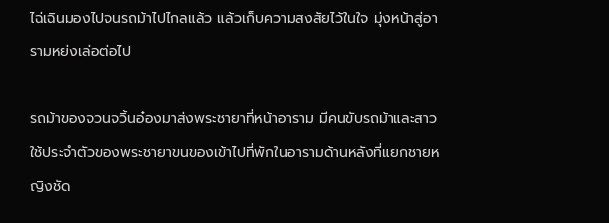ไฉ่เฉินมองไปจนรถม้าไปไกลแล้ว แล้วเก็บความสงสัยไว้ในใจ มุ่งหน้าสู่อารามหย่งเล่อต่อไป

รถม้าของจวนจวิ้นอ๋องมาส่งพระชายาที่หน้าอาราม มีคนขับรถม้าและสาวใช้ประจำตัวของพระชายาขนของเข้าไปที่พักในอารามด้านหลังที่แยกชายหญิงชัด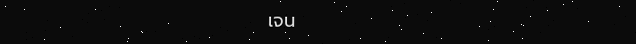เจน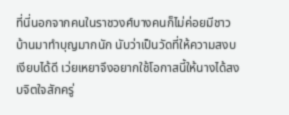ที่นี่นอกจากคนในราชวงศ์บางคนก็ไม่ค่อยมีชาวบ้านมาทำบุญมากนัก นับว่าเป็นวัดที่ให้ความสงบเงียบได้ดี เว่ยเหยาจึงอยากใช้โอกาสนี้ให้นางได้สงบจิตใจสักครู่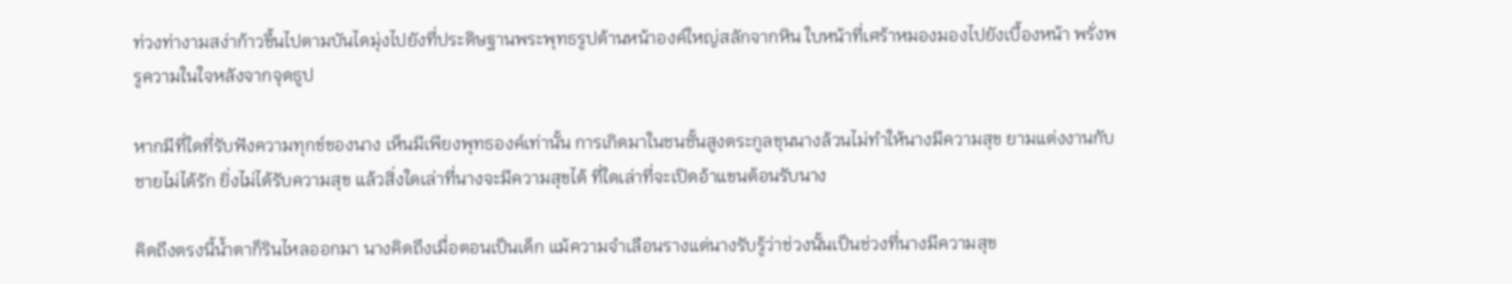ท่วงท่างามสง่าก้าวขึ้นไปตามบันไดมุ่งไปยังที่ประดิษฐานพระพุทธรูปด้านหน้าองค์ใหญ่สลักจากหิน ใบหน้าที่เศร้าหมองมองไปยังเบื้องหน้า พรั่งพรูความในใจหลังจากจุดธูป

หากมีที่ใดที่รับฟังความทุกข์ของนาง เห็นมีเพียงพุทธองค์เท่านั้น การเกิดมาในชนชั้นสูงตระกูลขุนนางล้วนไม่ทำให้นางมีความสุข ยามแต่งงานกับชายไม่ได้รัก ยิ่งไม่ได้รับความสุข แล้วสิ่งใดเล่าที่นางจะมีความสุขได้ ที่ใดเล่าที่จะเปิดอ้าแขนต้อนรับนาง

คิดถึงตรงนี้น้ำตาก็รินไหลออกมา นางคิดถึงเมื่อตอนเป็นเด็ก แม้ความจำเลือนรางแต่นางรับรู้ว่าช่วงนั้นเป็นช่วงที่นางมีความสุข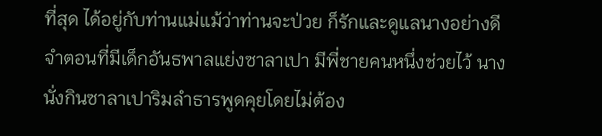ที่สุด ได้อยู่กับท่านแม่แม้ว่าท่านจะป่วย ก็รักและดูแลนางอย่างดี จำตอนที่มีเด็กอันธพาลแย่งซาลาเปา มีพี่ชายคนหนึ่งช่วยไว้ นางนั่งกินซาลาเปาริมลำธารพูดคุยโดยไม่ต้อง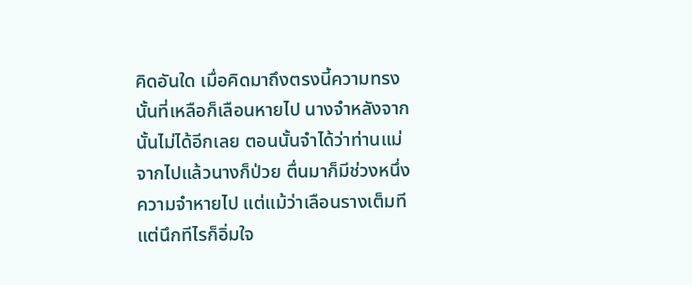คิดอันใด เมื่อคิดมาถึงตรงนี้ความทรงนั้นที่เหลือก็เลือนหายไป นางจำหลังจากนั้นไม่ได้อีกเลย ตอนนั้นจำได้ว่าท่านแม่จากไปแล้วนางก็ป่วย ตื่นมาก็มีช่วงหนึ่งความจำหายไป แต่แม้ว่าเลือนรางเต็มที แต่นึกทีไรก็อิ่มใจ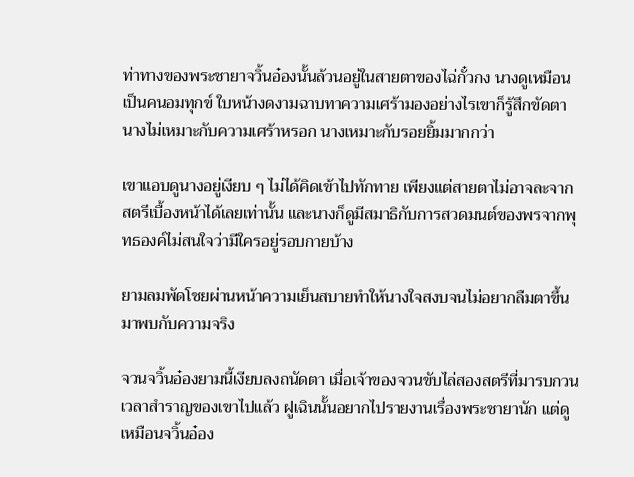ท่าทางของพระชายาจวิ้นอ๋องนั้นล้วนอยู่ในสายตาของไฉ่กั๋วกง นางดูเหมือนเป็นคนอมทุกข์ ใบหน้างดงามฉาบทาความเศร้ามองอย่างไรเขาก็รู้สึกขัดตา นางไม่เหมาะกับความเศร้าหรอก นางเหมาะกับรอยยิ้มมากกว่า

เขาแอบดูนางอยู่เงียบ ๆ ไม่ได้คิดเข้าไปทักทาย เพียงแต่สายตาไม่อาจละจากสตรีเบื้องหน้าได้เลยเท่านั้น และนางก็ดูมีสมาธิกับการสวดมนต์ของพรจากพุทธองค์ไม่สนใจว่ามีใครอยู่รอบกายบ้าง

ยามลมพัดโชยผ่านหน้าความเย็นสบายทำให้นางใจสงบจนไม่อยากลืมตาขึ้นมาพบกับความจริง

จวนจวิ้นอ๋องยามนี้เงียบลงถนัดตา เมื่อเจ้าของจวนขับไล่สองสตรีที่มารบกวนเวลาสำราญของเขาไปแล้ว ฝูเฉินนั้นอยากไปรายงานเรื่องพระชายานัก แต่ดูเหมือนจวิ้นอ๋อง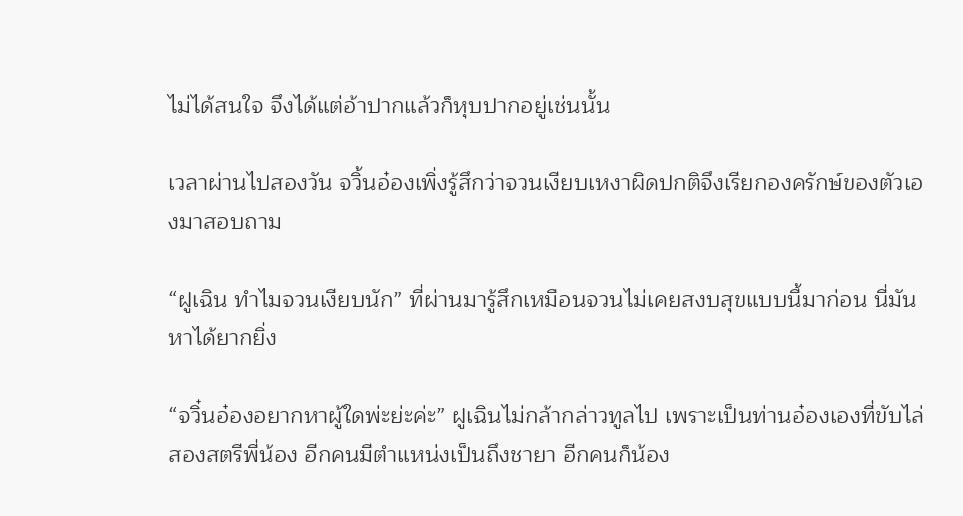ไม่ได้สนใจ จึงได้แต่อ้าปากแล้วก็หุบปากอยู่เช่นนั้น

เวลาผ่านไปสองวัน จวิ้นอ๋องเพิ่งรู้สึกว่าจวนเงียบเหงาผิดปกติจึงเรียกองครักษ์ของตัวเองมาสอบถาม

“ฝูเฉิน ทำไมจวนเงียบนัก” ที่ผ่านมารู้สึกเหมือนจวนไม่เคยสงบสุขแบบนี้มาก่อน นี่มันหาได้ยากยิ่ง

“จวิ๋นอ๋องอยากหาผู้ใดพ่ะย่ะค่ะ” ฝูเฉินไม่กล้ากล่าวทูลไป เพราะเป็นท่านอ๋องเองที่ขับไล่สองสตรีพี่น้อง อีกคนมีตำแหน่งเป็นถึงชายา อีกคนก็น้อง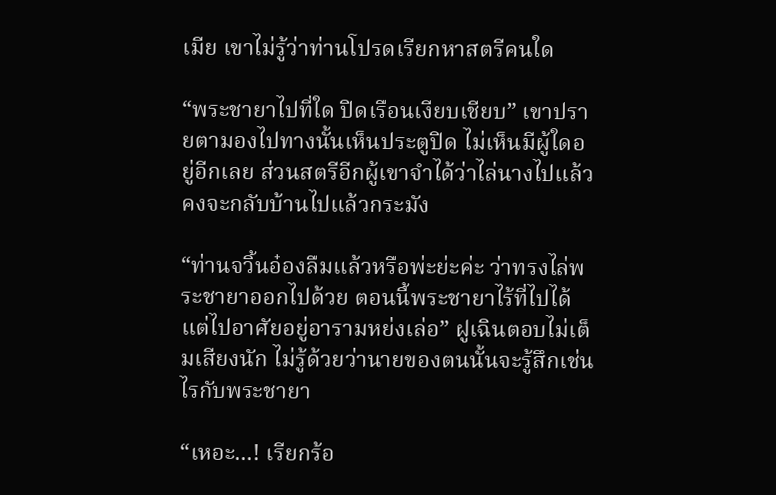เมีย เขาไม่รู้ว่าท่านโปรดเรียกหาสตรีคนใด

“พระชายาไปที่ใด ปิดเรือนเงียบเชียบ” เขาปรายตามองไปทางนั้นเห็นประตูปิด ไม่เห็นมีผู้ใดอยู่อีกเลย ส่วนสตรีอีกผู้เขาจำได้ว่าไล่นางไปแล้ว คงจะกลับบ้านไปแล้วกระมัง

“ท่านจวิ้นอ๋องลืมแล้วหรือพ่ะย่ะค่ะ ว่าทรงไล่พระชายาออกไปด้วย ตอนนี้พระชายาไร้ที่ไปได้แต่ไปอาศัยอยู่อารามหย่งเล่อ” ฝูเฉินตอบไม่เต็มเสียงนัก ไม่รู้ด้วยว่านายของตนนั้นจะรู้สึกเช่นไรกับพระชายา

“เหอะ...! เรียกร้อ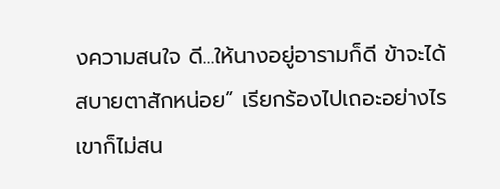งความสนใจ ดี...ให้นางอยู่อารามก็ดี ข้าจะได้สบายตาสักหน่อย” เรียกร้องไปเถอะอย่างไรเขาก็ไม่สน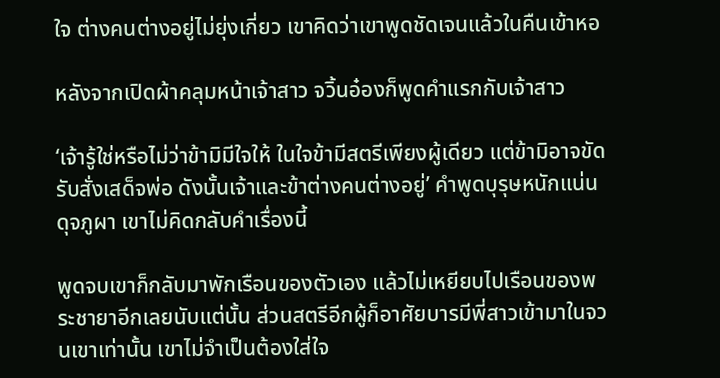ใจ ต่างคนต่างอยู่ไม่ยุ่งเกี่ยว เขาคิดว่าเขาพูดชัดเจนแล้วในคืนเข้าหอ

หลังจากเปิดผ้าคลุมหน้าเจ้าสาว จวิ้นอ๋องก็พูดคำแรกกับเจ้าสาว

‘เจ้ารู้ใช่หรือไม่ว่าข้ามิมีใจให้ ในใจข้ามีสตรีเพียงผู้เดียว แต่ข้ามิอาจขัดรับสั่งเสด็จพ่อ ดังนั้นเจ้าและข้าต่างคนต่างอยู่’ คำพูดบุรุษหนักแน่นดุจภูผา เขาไม่คิดกลับคำเรื่องนี้

พูดจบเขาก็กลับมาพักเรือนของตัวเอง แล้วไม่เหยียบไปเรือนของพระชายาอีกเลยนับแต่นั้น ส่วนสตรีอีกผู้ก็อาศัยบารมีพี่สาวเข้ามาในจวนเขาเท่านั้น เขาไม่จำเป็นต้องใส่ใจ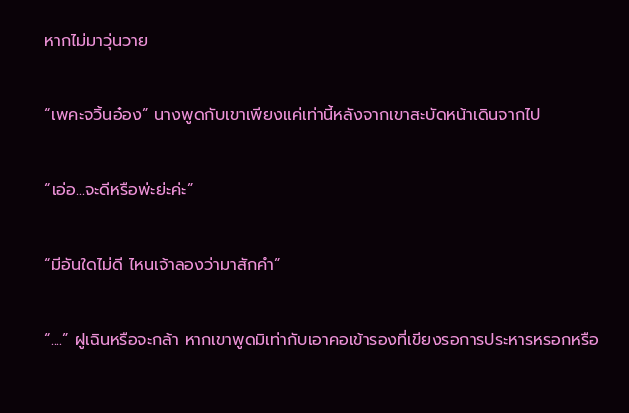หากไม่มาวุ่นวาย

“เพคะจวิ้นอ๋อง” นางพูดกับเขาเพียงแค่เท่านี้หลังจากเขาสะบัดหน้าเดินจากไป

“เอ่อ...จะดีหรือพ่ะย่ะค่ะ”

“มีอันใดไม่ดี ไหนเจ้าลองว่ามาสักคำ”

“....” ฝูเฉินหรือจะกล้า หากเขาพูดมิเท่ากับเอาคอเข้ารองที่เขียงรอการประหารหรอกหรือ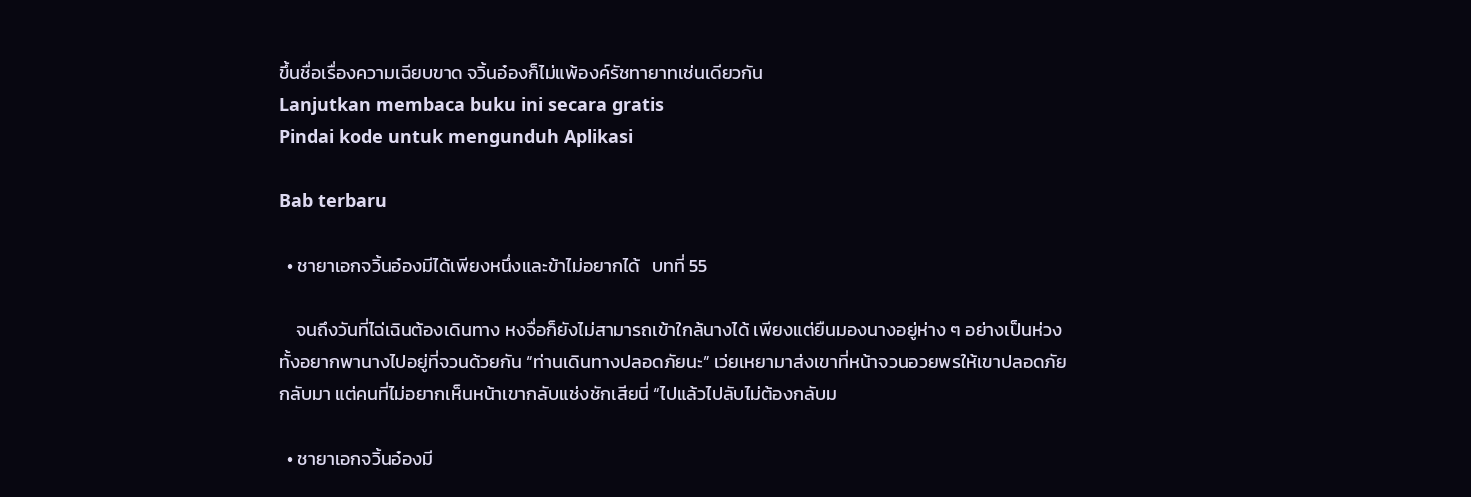ขึ้นชื่อเรื่องความเฉียบขาด จวิ้นอ๋องก็ไม่แพ้องค์รัชทายาทเช่นเดียวกัน
Lanjutkan membaca buku ini secara gratis
Pindai kode untuk mengunduh Aplikasi

Bab terbaru

  • ชายาเอกจวิ้นอ๋องมีได้เพียงหนึ่งและข้าไม่อยากได้   บทที่ 55

    จนถึงวันที่ไฉ่เฉินต้องเดินทาง หงจื่อก็ยังไม่สามารถเข้าใกล้นางได้ เพียงแต่ยืนมองนางอยู่ห่าง ๆ อย่างเป็นห่วงทั้งอยากพานางไปอยู่ที่จวนด้วยกัน “ท่านเดินทางปลอดภัยนะ” เว่ยเหยามาส่งเขาที่หน้าจวนอวยพรให้เขาปลอดภัยกลับมา แต่คนที่ไม่อยากเห็นหน้าเขากลับแช่งชักเสียนี่ “ไปแล้วไปลับไม่ต้องกลับม

  • ชายาเอกจวิ้นอ๋องมี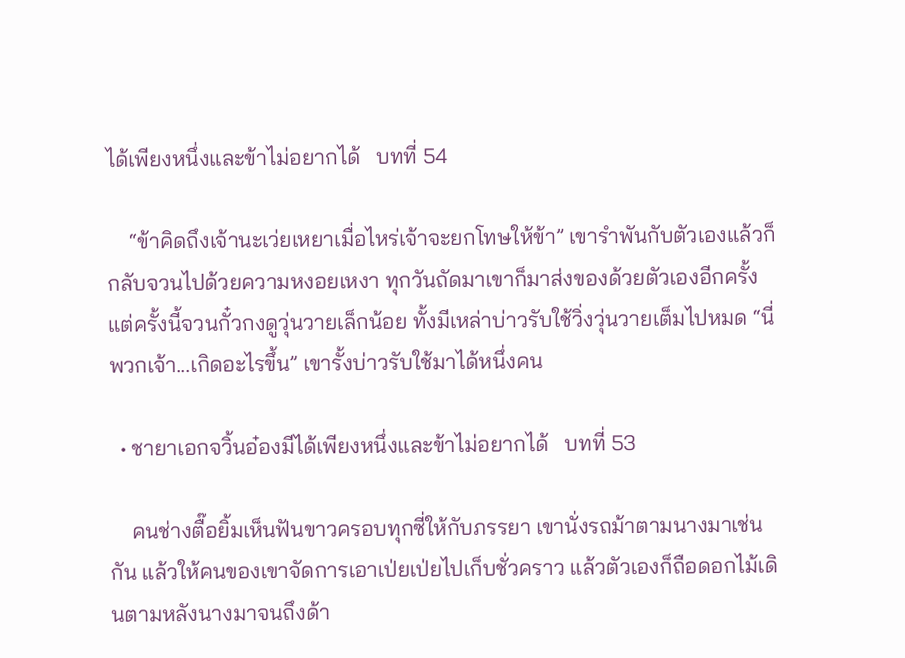ได้เพียงหนึ่งและข้าไม่อยากได้   บทที่ 54

    “ข้าคิดถึงเจ้านะเว่ยเหยาเมื่อไหร่เจ้าจะยกโทษให้ข้า” เขารำพันกับตัวเองแล้วก็กลับจวนไปด้วยความหงอยเหงา ทุกวันถัดมาเขาก็มาส่งของด้วยตัวเองอีกครั้ง แต่ครั้งนี้จวนกั๋วกงดูวุ่นวายเล็กน้อย ทั้งมีเหล่าบ่าวรับใช้วิ่งวุ่นวายเต็มไปหมด “นี่พวกเจ้า...เกิดอะไรขึ้น” เขารั้งบ่าวรับใช้มาได้หนึ่งคน

  • ชายาเอกจวิ้นอ๋องมีได้เพียงหนึ่งและข้าไม่อยากได้   บทที่ 53

    คนช่างตื๊อยิ้มเห็นฟันขาวครอบทุกซี่ให้กับภรรยา เขานั่งรถม้าตามนางมาเช่นกัน แล้วให้คนของเขาจัดการเอาเป่ยเป่ยไปเก็บชั่วคราว แล้วตัวเองก็ถือดอกไม้เดินตามหลังนางมาจนถึงด้า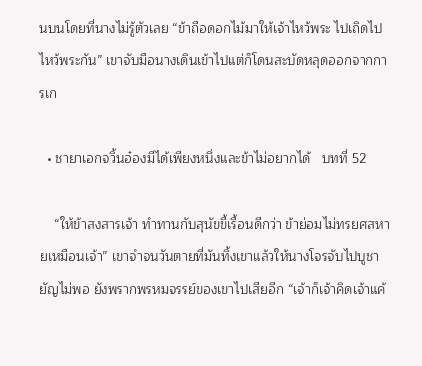นบนโดยที่นางไม่รู้ตัวเลย “ข้าถือดอกไม้มาให้เจ้าไหว้พระ ไปเถิดไปไหว้พระกัน” เขาจับมือนางเดินเข้าไปแต่ก็โดนสะบัดหลุดออกจากการเก

  • ชายาเอกจวิ้นอ๋องมีได้เพียงหนึ่งและข้าไม่อยากได้   บทที่ 52

    “ให้ข้าสงสารเจ้า ทำทานกับสุนัขขี้เรื้อนดีกว่า ข้าย่อมไม่ทรยศสหายเหมือนเจ้า” เขาจำจนวันตายที่มันทิ้งเขาแล้วให้นางโจรจับไปบูชายัญไม่พอ ยังพรากพรหมจรรย์ของเขาไปเสียอีก “เจ้าก็เจ้าคิดเจ้าแค้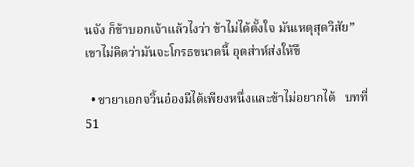นจัง ก็ข้าบอกเจ้าแล้วไงว่า ข้าไม่ได้ตั้งใจ มันเหตุสุดวิสัย” เขาไม่คิดว่ามันจะโกรธขนาดนี้ อุตส่าห์ส่งให้ขึ

  • ชายาเอกจวิ้นอ๋องมีได้เพียงหนึ่งและข้าไม่อยากได้   บทที่ 51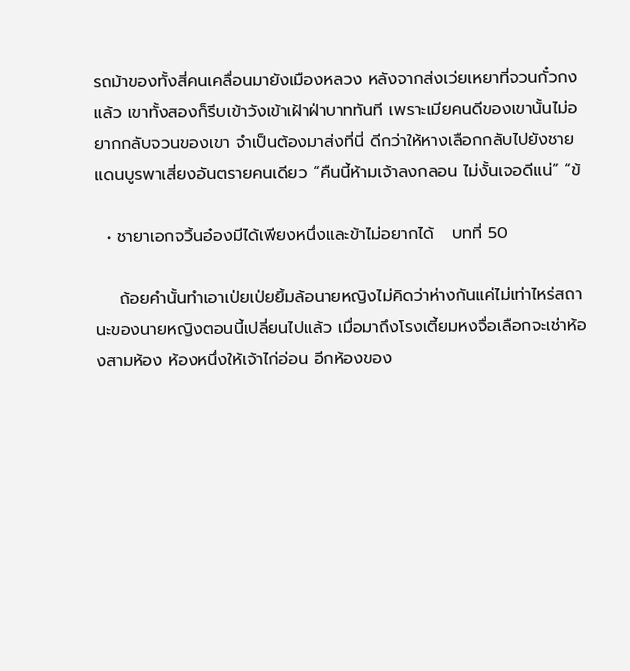รถม้าของทั้งสี่คนเคลื่อนมายังเมืองหลวง หลังจากส่งเว่ยเหยาที่จวนกั๋วกงแล้ว เขาทั้งสองก็รีบเข้าวังเข้าเฝ้าฝ่าบาททันที เพราะเมียคนดีของเขานั้นไม่อยากกลับจวนของเขา จำเป็นต้องมาส่งที่นี่ ดีกว่าให้หางเลือกกลับไปยังชายแดนบูรพาเสี่ยงอันตรายคนเดียว “คืนนี้ห้ามเจ้าลงกลอน ไม่งั้นเจอดีแน่” “ข้

  • ชายาเอกจวิ้นอ๋องมีได้เพียงหนึ่งและข้าไม่อยากได้   บทที่ 50

    ถ้อยคำนั้นทำเอาเป่ยเป่ยยิ้มล้อนายหญิงไม่คิดว่าห่างกันแค่ไม่เท่าไหร่สถานะของนายหญิงตอนนี้เปลี่ยนไปแล้ว เมื่อมาถึงโรงเตี้ยมหงจื่อเลือกจะเช่าห้องสามห้อง ห้องหนึ่งให้เจ้าไก่อ่อน อีกห้องของ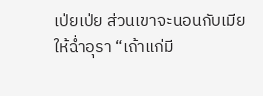เป่ยเป่ย ส่วนเขาจะนอนกับเมียให้ฉ่ำอุรา “เถ้าแก่มี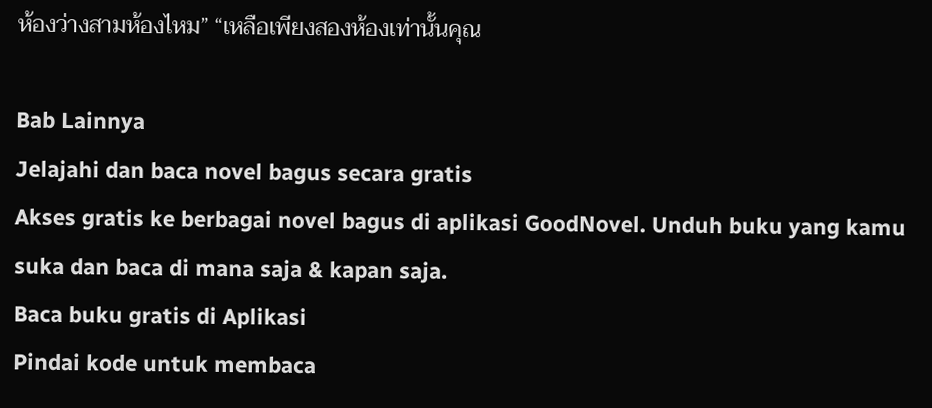ห้องว่างสามห้องไหม” “เหลือเพียงสองห้องเท่านั้นคุณ

Bab Lainnya
Jelajahi dan baca novel bagus secara gratis
Akses gratis ke berbagai novel bagus di aplikasi GoodNovel. Unduh buku yang kamu suka dan baca di mana saja & kapan saja.
Baca buku gratis di Aplikasi
Pindai kode untuk membaca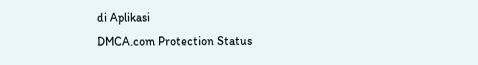di Aplikasi
DMCA.com Protection Status